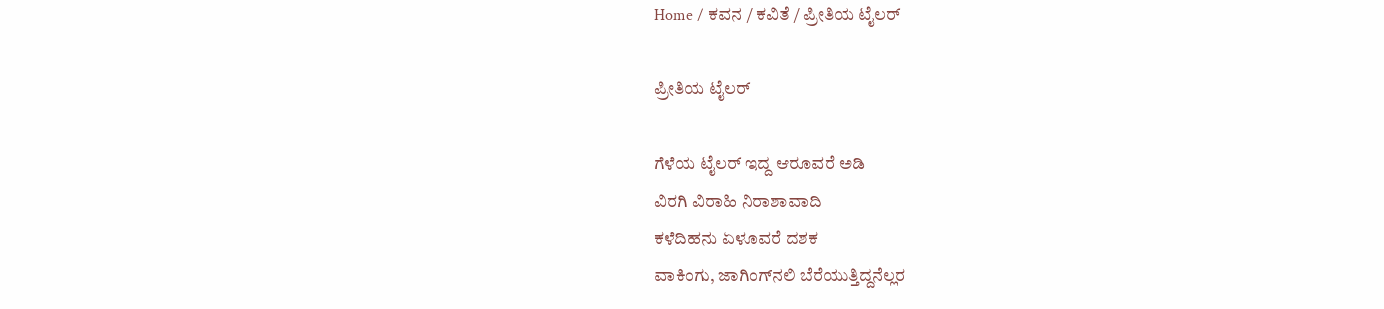Home / ಕವನ / ಕವಿತೆ / ಪ್ರೀತಿಯ ಟೈಲರ್

ಪ್ರೀತಿಯ ಟೈಲರ್

ಗೆಳೆಯ ಟೈಲರ್ ಇದ್ದ ಆರೂವರೆ ಅಡಿ
ವಿರಗಿ ವಿರಾಹಿ ನಿರಾಶಾವಾದಿ
ಕಳೆದಿಹನು ಏಳೂವರೆ ದಶಕ
ವಾಕಿಂಗು, ಜಾಗಿಂಗ್‌ನಲಿ ಬೆರೆಯುತ್ತಿದ್ದನೆಲ್ಲರ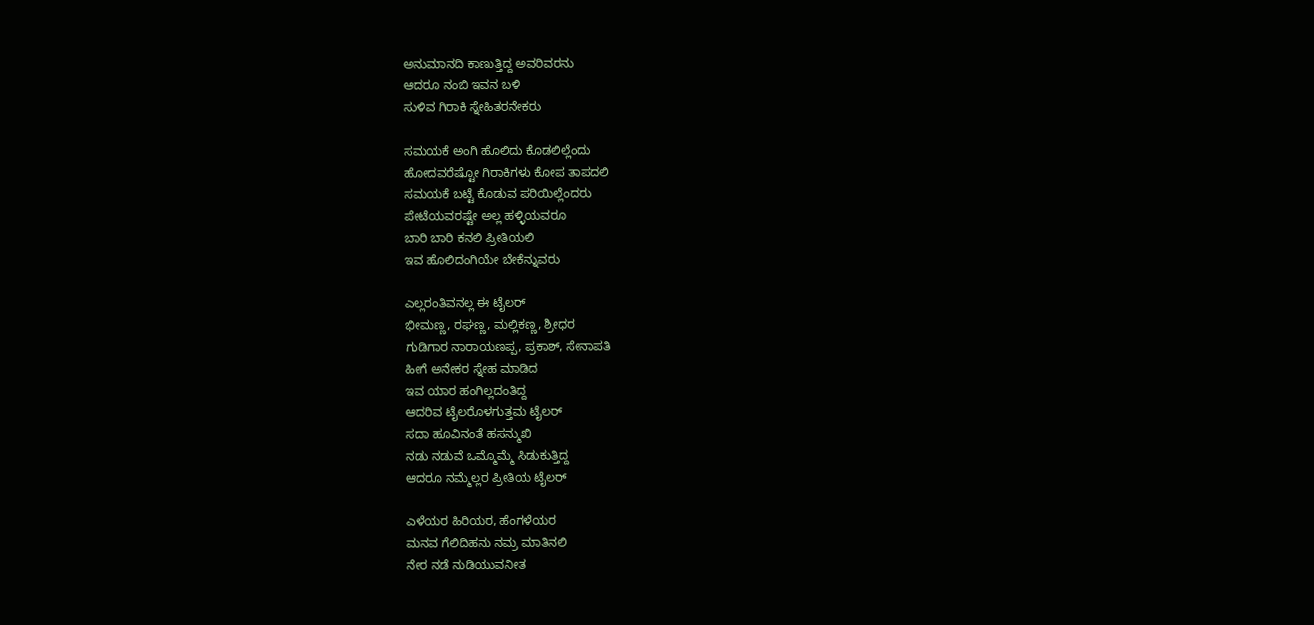ಅನುಮಾನದಿ ಕಾಣುತ್ತಿದ್ದ ಅವರಿವರನು
ಆದರೂ ನಂಬಿ ಇವನ ಬಳಿ
ಸುಳಿವ ಗಿರಾಕಿ ಸ್ನೇಹಿತರನೇಕರು

ಸಮಯಕೆ ಅಂಗಿ ಹೊಲಿದು ಕೊಡಲಿಲ್ಲೆಂದು
ಹೋದವರೆಷ್ಟೋ ಗಿರಾಕಿಗಳು ಕೋಪ ತಾಪದಲಿ
ಸಮಯಕೆ ಬಟ್ಟೆ ಕೊಡುವ ಪರಿಯಿಲ್ಲೆಂದರು
ಪೇಟೆಯವರಷ್ಟೇ ಅಲ್ಲ ಹಳ್ಳಿಯವರೂ
ಬಾರಿ ಬಾರಿ ಕನಲಿ ಪ್ರೀತಿಯಲಿ
ಇವ ಹೊಲಿದಂಗಿಯೇ ಬೇಕೆನ್ನುವರು

ಎಲ್ಲರಂತಿವನಲ್ಲ ಈ ಟೈಲರ್
ಭೀಮಣ್ಣ, ರಘಣ್ಣ, ಮಲ್ಲಿಕಣ್ಣ, ಶ್ರೀಧರ
ಗುಡಿಗಾರ ನಾರಾಯಣಪ್ಪ, ಪ್ರಕಾಶ್‌, ಸೇನಾಪತಿ
ಹೀಗೆ ಅನೇಕರ ಸ್ನೇಹ ಮಾಡಿದ
ಇವ ಯಾರ ಹಂಗಿಲ್ಲದಂತಿದ್ದ
ಆದರಿವ ಟೈಲರೊಳಗುತ್ತಮ ಟೈಲರ್
ಸದಾ ಹೂವಿನಂತೆ ಹಸನ್ಮುಖಿ
ನಡು ನಡುವೆ ಒಮ್ಮೊಮ್ಮೆ ಸಿಡುಕುತ್ತಿದ್ದ
ಆದರೂ ನಮ್ಮೆಲ್ಲರ ಪ್ರೀತಿಯ ಟೈಲರ್

ಎಳೆಯರ ಹಿರಿಯರ, ಹೆಂಗಳೆಯರ
ಮನವ ಗೆಲಿದಿಹನು ನಮ್ರ ಮಾತಿನಲಿ
ನೇರ ನಡೆ ನುಡಿಯುವನೀತ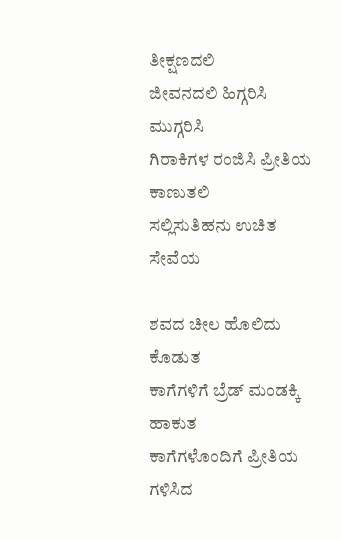ತೀಕ್ಷಣದಲಿ
ಜೀವನದಲಿ ಹಿಗ್ಗರಿಸಿ ಮುಗ್ಗರಿಸಿ
ಗಿರಾಕಿಗಳ ರಂಜಿಸಿ ಪ್ರೀತಿಯ ಕಾಣುತಲಿ
ಸಲ್ಲಿಸುತಿಹನು ಉಚಿತ ಸೇವೆಯ

ಶವದ ಚೀಲ ಹೊಲಿದು ಕೊಡುತ
ಕಾಗೆಗಳಿಗೆ ಬ್ರೆಡ್‌ ಮಂಡಕ್ಕಿ ಹಾಕುತ
ಕಾಗೆಗಳೊಂದಿಗೆ ಪ್ರೀತಿಯ ಗಳಿಸಿದ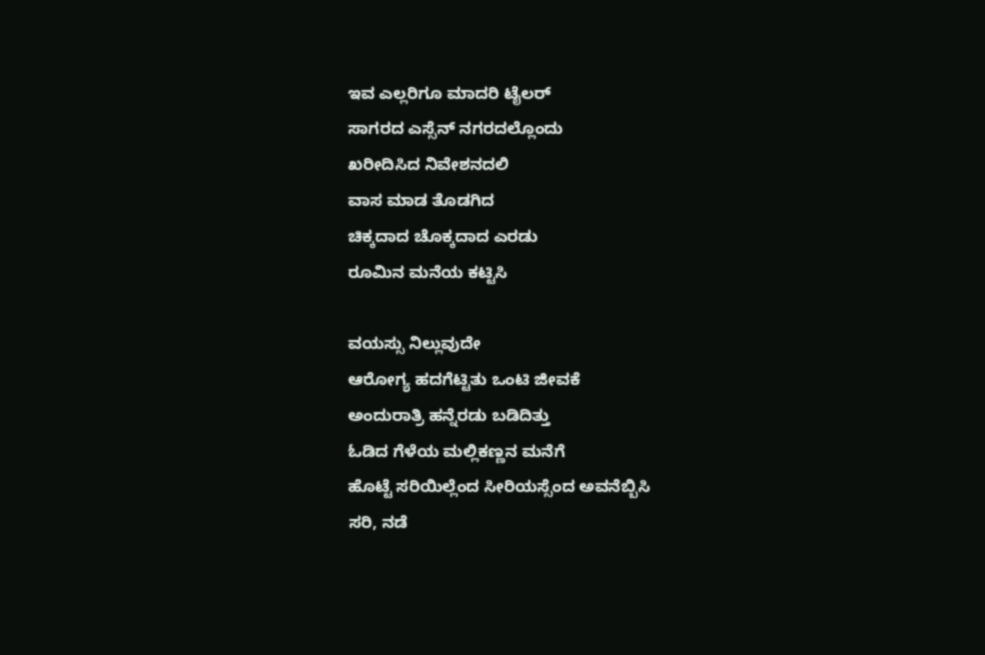ಇವ ಎಲ್ಲರಿಗೂ ಮಾದರಿ ಟೈಲರ್
ಸಾಗರದ ಎಸ್ಸೆನ್ ನಗರದಲ್ಲೊಂದು
ಖರೀದಿಸಿದ ನಿವೇಶನದಲಿ
ವಾಸ ಮಾಡ ತೊಡಗಿದ
ಚಿಕ್ಕದಾದ ಚೊಕ್ಕದಾದ ಎರಡು
ರೂಮಿನ ಮನೆಯ ಕಟ್ಟಿಸಿ

ವಯಸ್ಸು ನಿಲ್ಲುವುದೇ
ಆರೋಗ್ಯ ಹದಗೆಟ್ಟಿತು ಒಂಟಿ ಜೀವಕೆ
ಅಂದುರಾತ್ರಿ ಹನ್ನೆರಡು ಬಡಿದಿತ್ತು
ಓಡಿದ ಗೆಳೆಯ ಮಲ್ಲಿಕಣ್ಣನ ಮನೆಗೆ
ಹೊಟ್ಟೆ ಸರಿಯಿಲ್ಲೆಂದ ಸೀರಿಯಸ್ಸೆಂದ ಅವನೆಬ್ಬಿಸಿ
ಸರಿ, ನಡೆ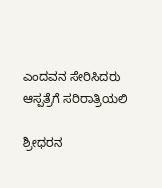ಎಂದವನ ಸೇರಿಸಿದರು
ಆಸ್ಪತ್ರೆಗೆ ಸರಿರಾತ್ರಿಯಲಿ

ಶ್ರೀಧರನ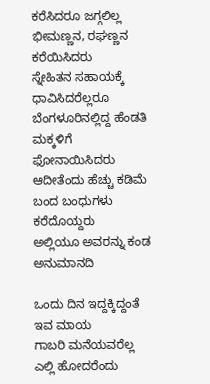ಕರೆಸಿದರೂ ಜಗ್ಗಲಿಲ್ಲ
ಭೀಮಣ್ಣನ, ರಘಣ್ಣನ ಕರೆಯಿಸಿದರು
ಸ್ನೇಹಿತನ ಸಹಾಯಕ್ಕೆ ಧಾವಿಸಿದರೆಲ್ಲರೂ
ಬೆಂಗಳೂರಿನಲ್ಲಿದ್ದ ಹೆಂಡತಿ ಮಕ್ಕಳಿಗೆ
ಫೋನಾಯಿಸಿದರು ಆದೀತೆಂದು ಹೆಚ್ಚು ಕಡಿಮೆ
ಬಂದ ಬಂಧುಗಳು ಕರೆದೊಯ್ದರು
ಅಲ್ಲಿಯೂ ಅವರನ್ನು ಕಂಡ ಅನುಮಾನದಿ

ಒಂದು ದಿನ ಇದ್ದಕ್ಕಿದ್ದಂತೆ ಇವ ಮಾಯ
ಗಾಬರಿ ಮನೆಯವರೆಲ್ಲ
ಎಲ್ಲಿ ಹೋದರೆಂದು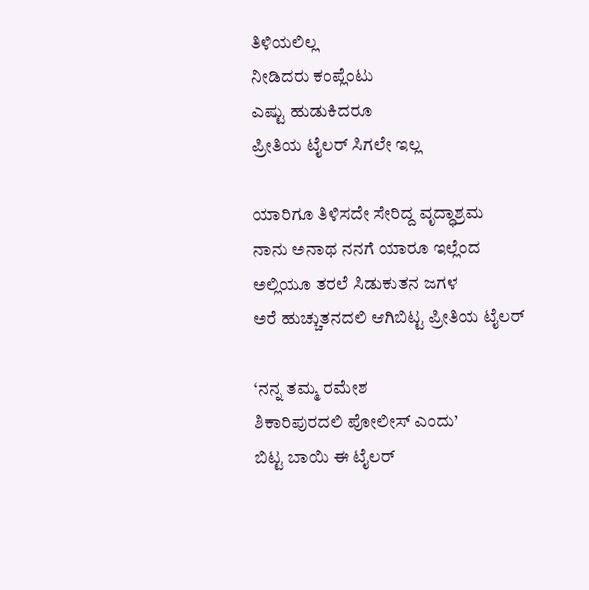ತಿಳಿಯಲಿಲ್ಲ
ನೀಡಿದರು ಕಂಪ್ಲೆಂಟು
ಎಷ್ಟು ಹುಡುಕಿದರೂ
ಪ್ರೀತಿಯ ಟೈಲರ್ ಸಿಗಲೇ ಇಲ್ಲ

ಯಾರಿಗೂ ತಿಳಿಸದೇ ಸೇರಿದ್ದ ವೃದ್ಧಾಶ್ರಮ
ನಾನು ಅನಾಥ ನನಗೆ ಯಾರೂ ಇಲ್ಲೆಂದ
ಅಲ್ಲಿಯೂ ತರಲೆ ಸಿಡುಕುತನ ಜಗಳ
ಅರೆ ಹುಚ್ಚುತನದಲಿ ಆಗಿಬಿಟ್ಟ ಪ್ರೀತಿಯ ಟೈಲರ್

‘ನನ್ನ ತಮ್ಮ ರಮೇಶ
ಶಿಕಾರಿಪುರದಲಿ ಪೋಲೀಸ್‌ ಎಂದು’
ಬಿಟ್ಟ ಬಾಯಿ ಈ ಟೈಲರ್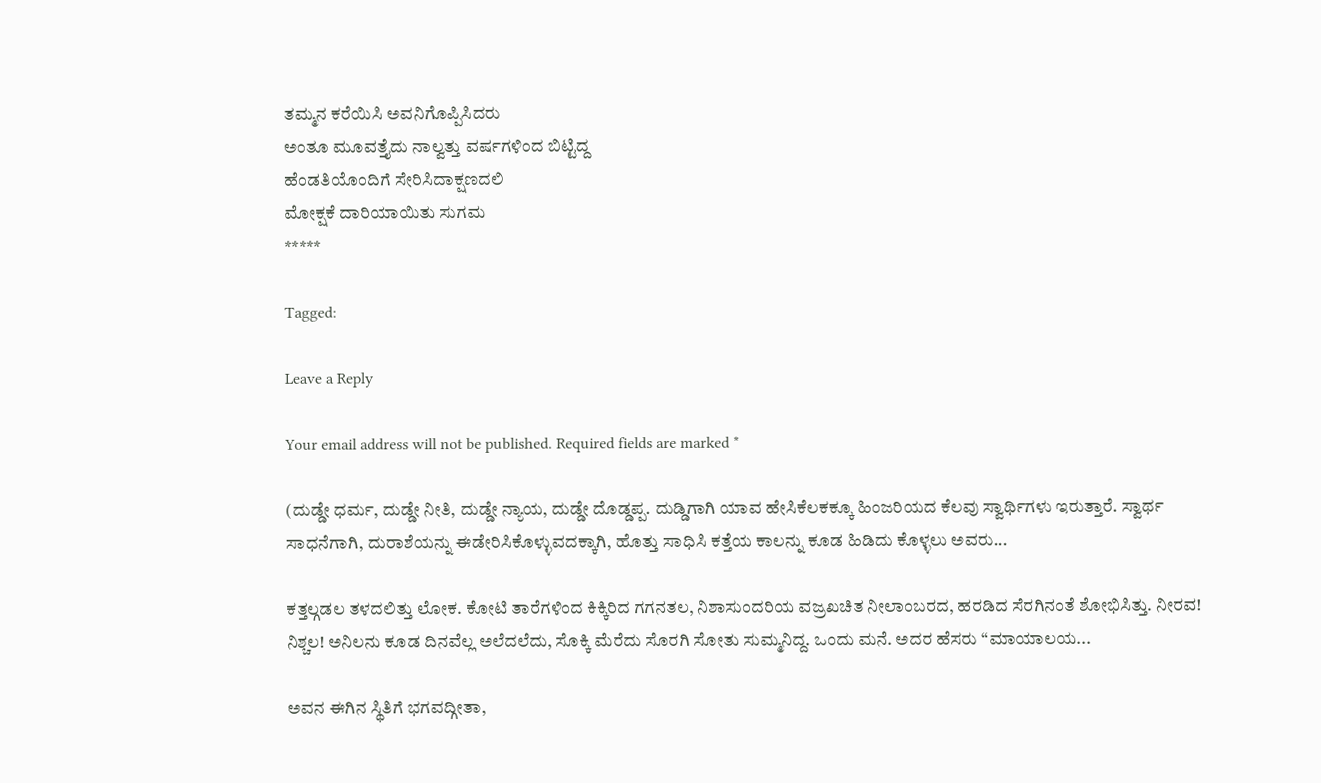ತಮ್ಮನ ಕರೆಯಿಸಿ ಅವನಿಗೊಪ್ಪಿಸಿದರು
ಅಂತೂ ಮೂವತ್ತೈದು ನಾಲ್ವತ್ತು ವರ್ಷಗಳಿಂದ ಬಿಟ್ಟಿದ್ದ
ಹೆಂಡತಿಯೊಂದಿಗೆ ಸೇರಿಸಿದಾಕ್ಷಣದಲಿ
ಮೋಕ್ಷಕೆ ದಾರಿಯಾಯಿತು ಸುಗಮ
*****

Tagged:

Leave a Reply

Your email address will not be published. Required fields are marked *

(ದುಡ್ಡೇ ಧರ್ಮ, ದುಡ್ಡೇ ನೀತಿ, ದುಡ್ಡೇ ನ್ಯಾಯ, ದುಡ್ಡೇ ದೊಡ್ಡಪ್ಪ. ದುಡ್ಡಿಗಾಗಿ ಯಾವ ಹೇಸಿಕೆಲಕಕ್ಕೂ ಹಿಂಜರಿಯದ ಕೆಲವು ಸ್ವಾರ್ಥಿಗಳು ಇರುತ್ತಾರೆ. ಸ್ವಾರ್ಥ ಸಾಧನೆಗಾಗಿ, ದುರಾಶೆಯನ್ನು ಈಡೇರಿಸಿಕೊಳ್ಳುವದಕ್ಕಾಗಿ, ಹೊತ್ತು ಸಾಧಿಸಿ ಕತ್ತೆಯ ಕಾಲನ್ನು ಕೂಡ ಹಿಡಿದು ಕೊಳ್ಳಲು ಅವರು...

ಕತ್ತಲ್ಗಡಲ ತಳದಲಿತ್ತು ಲೋಕ. ಕೋಟಿ ತಾರೆಗಳಿಂದ ಕಿಕ್ಕಿರಿದ ಗಗನತಲ, ನಿಶಾಸುಂದರಿಯ ವಜ್ರಖಚಿತ ನೀಲಾಂಬರದ, ಹರಡಿದ ಸೆರಗಿನಂತೆ ಶೋಭಿಸಿತ್ತು. ನೀರವ! ನಿಶ್ಚಲ! ಅನಿಲನು ಕೂಡ ದಿನವೆಲ್ಲ ಅಲೆದಲೆದು, ಸೊಕ್ಕಿ ಮೆರೆದು ಸೊರಗಿ ಸೋತು ಸುಮ್ಮನಿದ್ದ. ಒಂದು ಮನೆ. ಅದರ ಹೆಸರು “ಮಾಯಾಲಯ...

ಅವನ ಈಗಿನ ಸ್ಥಿತಿಗೆ ಭಗವದ್ಗೀತಾ,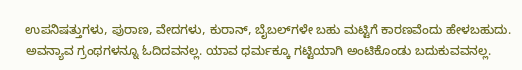ಉಪನಿಷತ್ತುಗಳು, ಪುರಾಣ, ವೇದಗಳು, ಕುರಾನ್, ಬೈಬಲ್‌ಗಳೇ ಬಹು ಮಟ್ಟಿಗೆ ಕಾರಣವೆಂದು ಹೇಳಬಹುದು. ಅವನ್ಯಾವ ಗ್ರಂಥಗಳನ್ನೂ ಓದಿದವನಲ್ಲ. ಯಾವ ಧರ್ಮಕ್ಕೂ ಗಟ್ಟಿಯಾಗಿ ಅಂಟಿಕೊಂಡು ಬದುಕುವವನಲ್ಲ.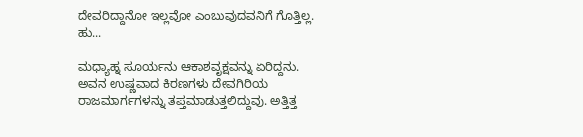ದೇವರಿದ್ದಾನೋ ಇಲ್ಲವೋ ಎಂಬುವುದವನಿಗೆ ಗೊತ್ತಿಲ್ಲ. ಹು...

ಮಧ್ಯಾಹ್ನ ಸೂರ್ಯನು ಆಕಾಶವೃಕ್ಷವನ್ನು ಏರಿದ್ದನು. ಅವನ ಉಷ್ಣವಾದ ಕಿರಣಗಳು ದೇವಗಿರಿಯ ರಾಜಮಾರ್ಗಗಳನ್ನು ತಪ್ತಮಾಡುತ್ತಲಿದ್ದುವು. ಅತ್ತಿತ್ತ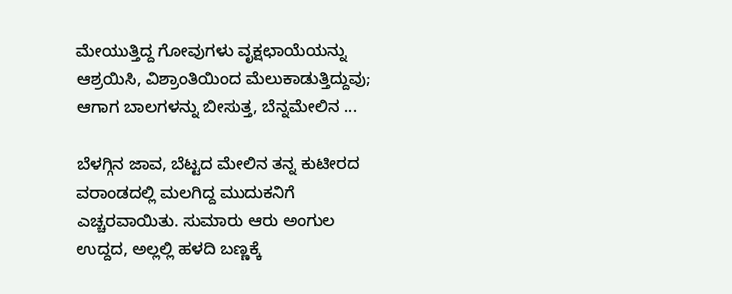ಮೇಯುತ್ತಿದ್ದ ಗೋವುಗಳು ವೃಕ್ಷಛಾಯೆಯನ್ನು ಆಶ್ರಯಿಸಿ, ವಿಶ್ರಾಂತಿಯಿಂದ ಮೆಲುಕಾಡುತ್ತಿದ್ದುವು; ಆಗಾಗ ಬಾಲಗಳನ್ನು ಬೀಸುತ್ತ, ಬೆನ್ನಮೇಲಿನ ...

ಬೆಳಗ್ಗಿನ ಜಾವ, ಬೆಟ್ಟದ ಮೇಲಿನ ತನ್ನ ಕುಟೀರದ ವರಾಂಡದಲ್ಲಿ ಮಲಗಿದ್ದ ಮುದುಕನಿಗೆ ಎಚ್ಚರವಾಯಿತು. ಸುಮಾರು ಆರು ಅಂಗುಲ ಉದ್ದದ, ಅಲ್ಲಲ್ಲಿ ಹಳದಿ ಬಣ್ಣಕ್ಕೆ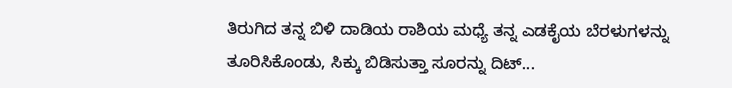ತಿರುಗಿದ ತನ್ನ ಬಿಳಿ ದಾಡಿಯ ರಾಶಿಯ ಮಧ್ಯೆ ತನ್ನ ಎಡಕೈಯ ಬೆರಳುಗಳನ್ನು ತೂರಿಸಿಕೊಂಡು, ಸಿಕ್ಕು ಬಿಡಿಸುತ್ತಾ ಸೂರನ್ನು ದಿಟ್...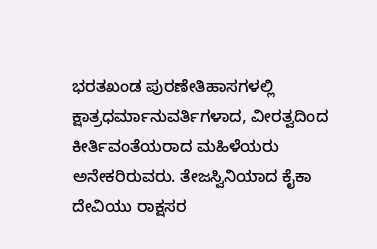ಭರತಖಂಡ ಪುರಣೇತಿಹಾಸಗಳಲ್ಲಿ ಕ್ಷಾತ್ರಧರ್ಮಾನುವರ್ತಿಗಳಾದ, ವೀರತ್ವದಿಂದ ಕೀರ್ತಿವಂತೆಯರಾದ ಮಹಿಳೆಯರು ಅನೇಕರಿರುವರು. ತೇಜಸ್ವಿನಿಯಾದ ಕೈಕಾ ದೇವಿಯು ರಾಕ್ಷಸರ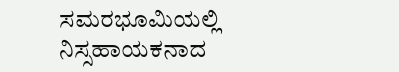ಸಮರಭೂಮಿಯಲ್ಲಿ ನಿಸ್ಸಹಾಯಕನಾದ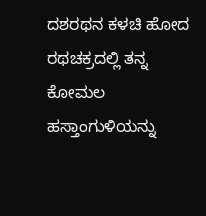ದಶರಥನ ಕಳಚಿ ಹೋದ ರಥಚಕ್ರದಲ್ಲಿ ತನ್ನ ಕೋಮಲ ಹಸ್ತಾಂಗುಳಿಯನ್ನು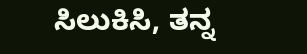ಸಿಲುಕಿಸಿ, ತನ್ನ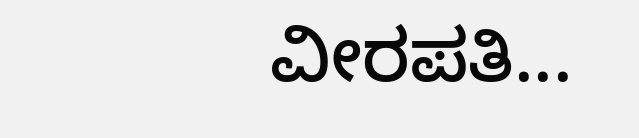ವೀರಪತಿ...